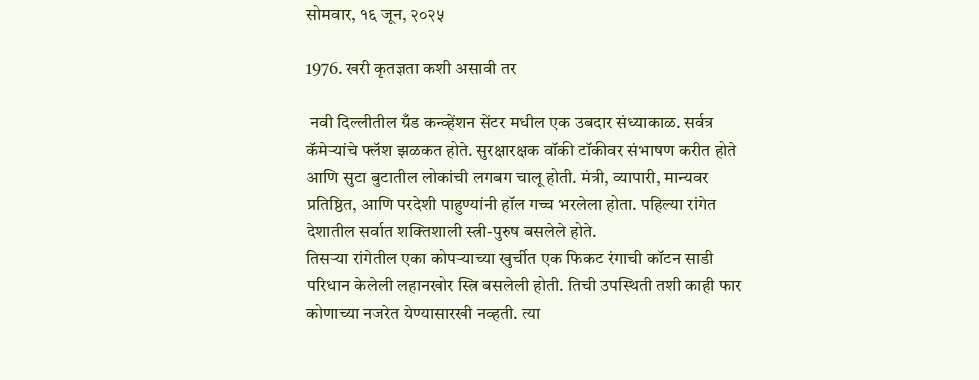सोमवार, १६ जून, २०२५

1976. खरी कृतज्ञता कशी असावी तर

 नवी दिल्लीतील ग्रँड कन्व्हेंशन सेंटर मधील एक उबदार संध्याकाळ. सर्वत्र कॅमेऱ्यांचे फ्लॅश झळकत होते. सुरक्षारक्षक वॉकी टॉकीवर संभाषण करीत होते आणि सुटा बुटातील लोकांची लगबग चालू होती. मंत्री, व्यापारी, मान्यवर प्रतिष्ठित, आणि परदेशी पाहुण्यांनी हॉल गच्च भरलेला होता. पहिल्या रांगेत देशातील सर्वात शक्तिशाली स्त्री-पुरुष बसलेले होते.
तिसऱ्या रांगेतील एका कोपऱ्याच्या खुर्चीत एक फिकट रंगाची कॉटन साडी परिधान केलेली लहानखोर स्त्रि बसलेली होती. तिची उपस्थिती तशी काही फार कोणाच्या नजरेत येण्यासारखी नव्हती. त्या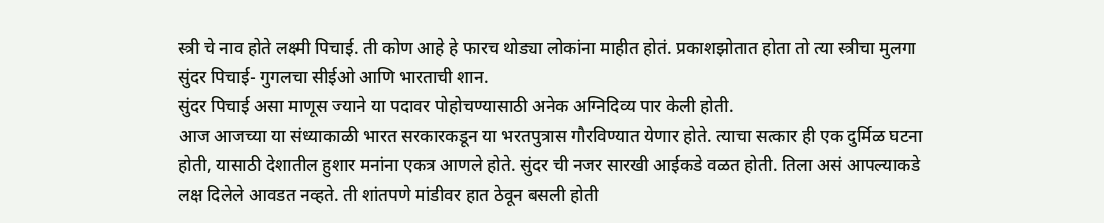स्त्री चे नाव होते लक्ष्मी पिचाई. ती कोण आहे हे फारच थोड्या लोकांना माहीत होतं. प्रकाशझोतात होता तो त्या स्त्रीचा मुलगा सुंदर पिचाई- गुगलचा सीईओ आणि भारताची शान.
सुंदर पिचाई असा माणूस ज्याने या पदावर पोहोचण्यासाठी अनेक अग्निदिव्य पार केली होती.
आज आजच्या या संध्याकाळी भारत सरकारकडून या भरतपुत्रास गौरविण्यात येणार होते. त्याचा सत्कार ही एक दुर्मिळ घटना होती, यासाठी देशातील हुशार मनांना एकत्र आणले होते. सुंदर ची नजर सारखी आईकडे वळत होती. तिला असं आपल्याकडे लक्ष दिलेले आवडत नव्हते. ती शांतपणे मांडीवर हात ठेवून बसली होती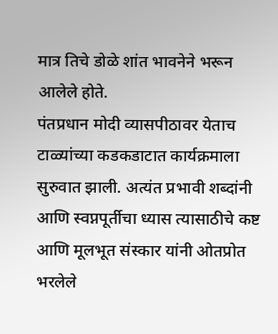मात्र तिचे डोळे शांत भावनेने भरून आलेले होते.
पंतप्रधान मोदी व्यासपीठावर येताच टाळ्यांच्या कडकडाटात कार्यक्रमाला सुरुवात झाली. अत्यंत प्रभावी शब्दांनी आणि स्वप्नपूर्तीचा ध्यास त्यासाठीचे कष्ट आणि मूलभूत संस्कार यांनी ओतप्रोत भरलेले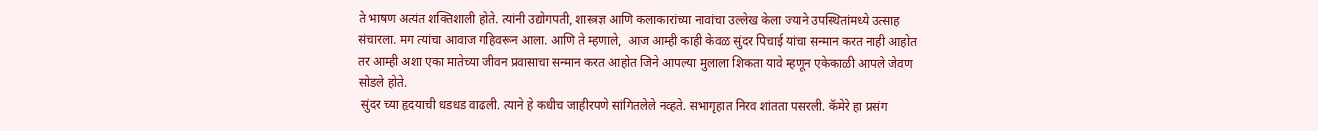ते भाषण अत्यंत शक्तिशाली होते. त्यांनी उद्योगपती, शास्त्रज्ञ आणि कलाकारांच्या नावांचा उल्लेख केला ज्याने उपस्थितांमध्ये उत्साह संचारला. मग त्यांचा आवाज गहिवरून आला. आणि ते म्हणाले,  आज आम्ही काही केवळ सुंदर पिचाई यांचा सन्मान करत नाही आहोत तर आम्ही अशा एका मातेच्या जीवन प्रवासाचा सन्मान करत आहोत जिने आपल्या मुलाला शिकता यावे म्हणून एकेकाळी आपले जेवण सोडले होते.
 सुंदर च्या हृदयाची धडधड वाढली. त्याने हे कधीच जाहीरपणे सांगितलेले नव्हते. सभागृहात निरव शांतता पसरली. कॅमेरे हा प्रसंग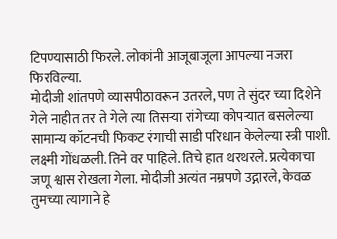टिपण्यासाठी फिरले. लोकांनी आजूबाजूला आपल्या नजरा फिरविल्या.
मोदीजी शांतपणे व्यासपीठावरून उतरले, पण ते सुंदर च्या दिशेने गेले नाहीत तर ते गेले त्या तिसऱ्या रांगेच्या कोपऱ्यात बसलेल्या सामान्य कॉटनची फिकट रंगाची साडी परिधान केलेल्या स्त्री पाशी. लक्ष्मी गोंधळली. तिने वर पाहिले. तिचे हात थरथरले. प्रत्येकाचा जणू श्वास रोखला गेला. मोदीजी अत्यंत नम्रपणे उद्गारले, केवळ तुमच्या त्यागाने हे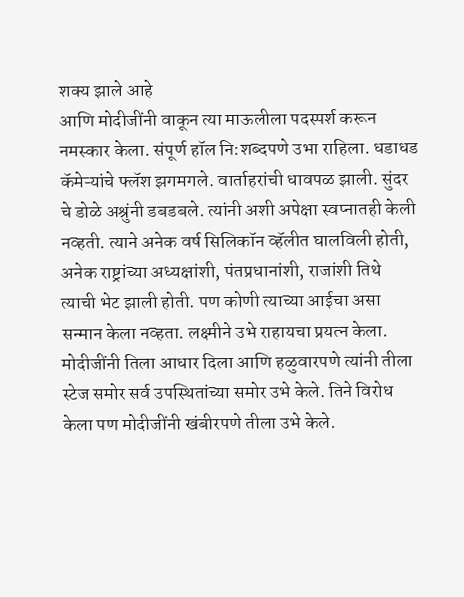शक्य झाले आहे
आणि मोदीजींनी वाकून त्या माऊलीला पदस्पर्श करून नमस्कार केला. संपूर्ण हॉल नि:शब्दपणे उभा राहिला. धडाधड कॅमेऱ्यांचे फ्लॅश झगमगले. वार्ताहरांची धावपळ झाली. सुंदर चे डोळे अश्रुंनी डबडबले. त्यांनी अशी अपेक्षा स्वप्नातही केली नव्हती. त्याने अनेक वर्ष सिलिकॉन व्हॅलीत घालविली होती, अनेक राष्ट्रांच्या अध्यक्षांशी, पंतप्रधानांशी, राजांशी तिथे त्याची भेट झाली होती. पण कोणी त्याच्या आईचा असा सन्मान केला नव्हता. लक्ष्मीने उभे राहायचा प्रयत्न केला. मोदीजींनी तिला आधार दिला आणि हळुवारपणे त्यांनी तीला स्टेज समोर सर्व उपस्थितांच्या समोर उभे केले. तिने विरोध केला पण मोदीजींनी खंबीरपणे तीला उभे केले.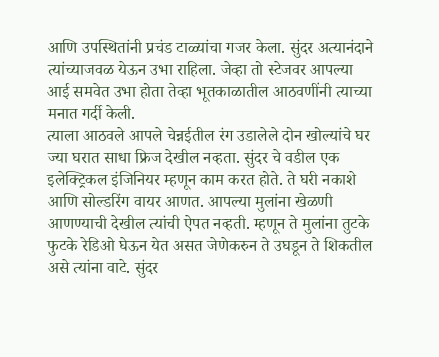आणि उपस्थितांनी प्रचंड टाळ्यांचा गजर केला. सुंदर अत्यानंदाने त्यांच्याजवळ येऊन उभा राहिला. जेव्हा तो स्टेजवर आपल्या आई समवेत उभा होता तेव्हा भूतकाळातील आठवणींनी त्याच्या मनात गर्दी केली.
त्याला आठवले आपले चेन्नईतील रंग उडालेले दोन खोल्यांचे घर ज्या घरात साधा फ्रिज देखील नव्हता‌. सुंदर चे वडील एक इलेक्ट्रिकल इंजिनियर म्हणून काम करत होते. ते घरी नकाशे आणि सोल्डरिंग वायर आणत. आपल्या मुलांना खेळणी आणण्याची देखील त्यांची ऐपत नव्हती. म्हणून ते मुलांना तुटके फुटके रेडिओ घेऊन येत असत जेणेकरुन ते उघडून ते शिकतील असे त्यांना वाटे. सुंदर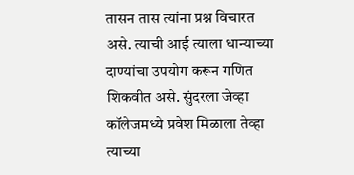तासन तास त्यांना प्रश्न विचारत असे. त्याची आई त्याला धान्याच्या दाण्यांचा उपयोग करून गणित शिकवीत असे. सुंदरला जेव्हा कॉलेजमध्ये प्रवेश मिळाला तेव्हा त्याच्या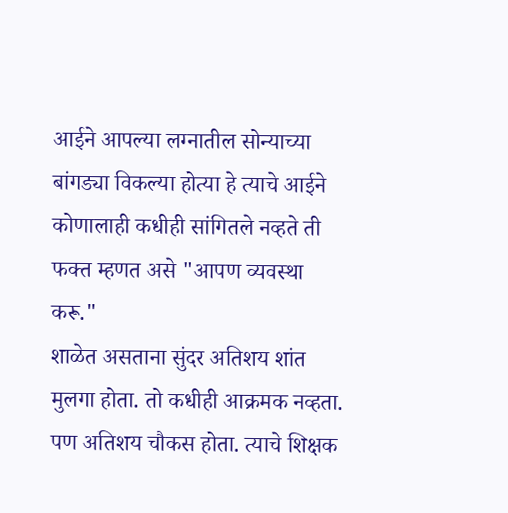आईने आपल्या लग्नातील सोन्याच्या बांगड्या विकल्या होत्या हे त्याचे आईने कोणालाही कधीही सांगितले नव्हते ती फक्त म्हणत असे "आपण व्यवस्था करू."
शाळेत असताना सुंदर अतिशय शांत मुलगा होता. तो कधीही आक्रमक नव्हता. पण अतिशय चौकस होता. त्याचे शिक्षक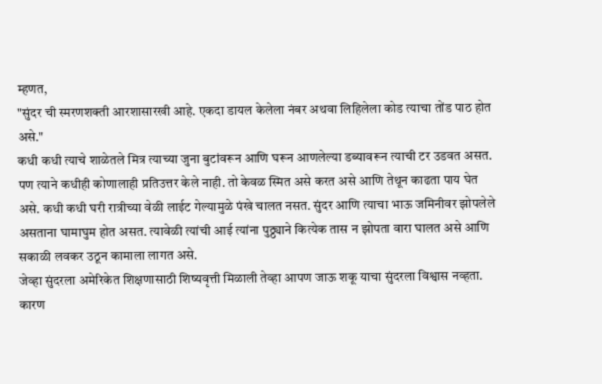म्हणत,
"सुंदर ची स्मरणशक्ती आरशासारखी आहे. एकदा डायल केलेला नंबर अथवा लिहिलेला कोड त्याचा तोंड पाठ होत असे."
कधी कधी त्याचे शाळेतले मित्र त्याच्या जुना बुटांवरून आणि घरून आणलेल्या डब्यावरून त्याची टर उडवत असत. पण त्याने कधीही कोणालाही प्रतिउत्तर केले नाही. तो केवळ स्मित असे करत असे आणि तेथून काढता पाय घेत असे. कधी कधी घरी रात्रीच्या वेळी लाईट गेल्यामुळे पंखे चालत नसत. सुंदर आणि त्याचा भाऊ जमिनीवर झोपलेले असताना घामाघुम होत असत. त्यावेळी त्यांची आई त्यांना पुठ्ठ्याने कित्येक तास न झोपता वारा घालत असे आणि सकाळी लवकर उठून कामाला लागत असे.
जेव्हा सुंदरला अमेरिकेत शिक्षणासाठी शिष्यवृत्ती मिळाली तेव्हा आपण जाऊ शकू याचा सुंदरला विश्वास नव्हता. कारण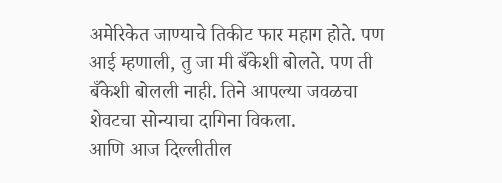अमेरिकेत जाण्याचे तिकीट फार महाग होते. पण आई म्हणाली, तु जा मी बँकेशी बोलते. पण ती बँकेशी बोलली नाही. तिने आपल्या जवळचा शेवटचा सोन्याचा दागिना विकला.
आणि आज दिल्लीतील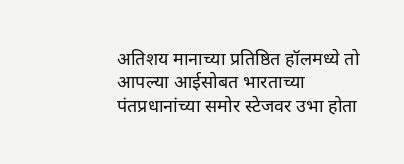अतिशय मानाच्या प्रतिष्ठित हॉलमध्ये तो आपल्या आईसोबत भारताच्या पंतप्रधानांच्या समोर स्टेजवर उभा होता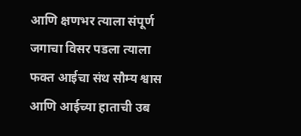आणि क्षणभर त्याला संपूर्ण जगाचा विसर पडला त्याला फक्त आईचा संथ सौम्य श्वास आणि आईच्या हाताची उब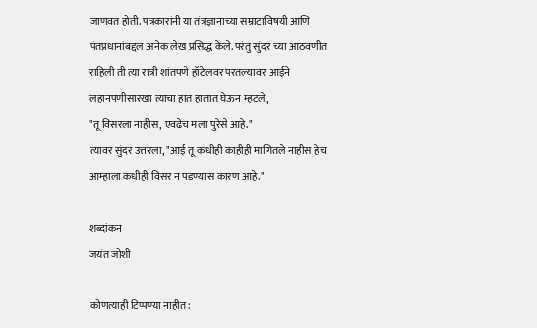जाणवत होती. पत्रकारांनी या तंत्रज्ञानाच्या सम्राटाविषयी आणि पंतप्रधानांबद्दल अनेक लेख प्रसिद्ध केले. परंतु सुंदर च्या आठवणीत राहिली ती त्या रात्री शांतपणे हॉटेलवर परतल्यावर आईने लहानपणीसारखा त्याचा हात हातात घेऊन म्हटले,
"तू विसरला नाहीस, एवढेच मला पुरेसे आहे."
त्यावर सुंदर उत्तरला, "आई तू कधीही काहीही मागितले नाहीस हेच आम्हाला कधीही विसर न पडण्यास कारण आहे."

शब्दांकन
जयंत जोशी

कोणत्याही टिप्पण्‍या नाहीत: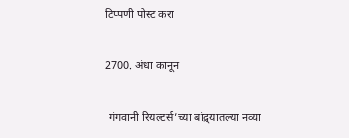टिप्पणी पोस्ट करा

2700. अंधा कानून

 गंगवानी रियल्टर्स’च्या बांद्र्यातल्या नव्या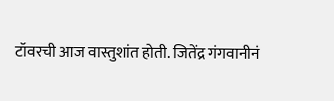टॉवरची आज वास्तुशांत होती. जितेंद्र गंगवानीनं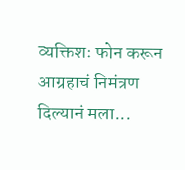व्यक्तिशः फोन करून आग्रहाचं निमंत्रण दिल्यानं मला...